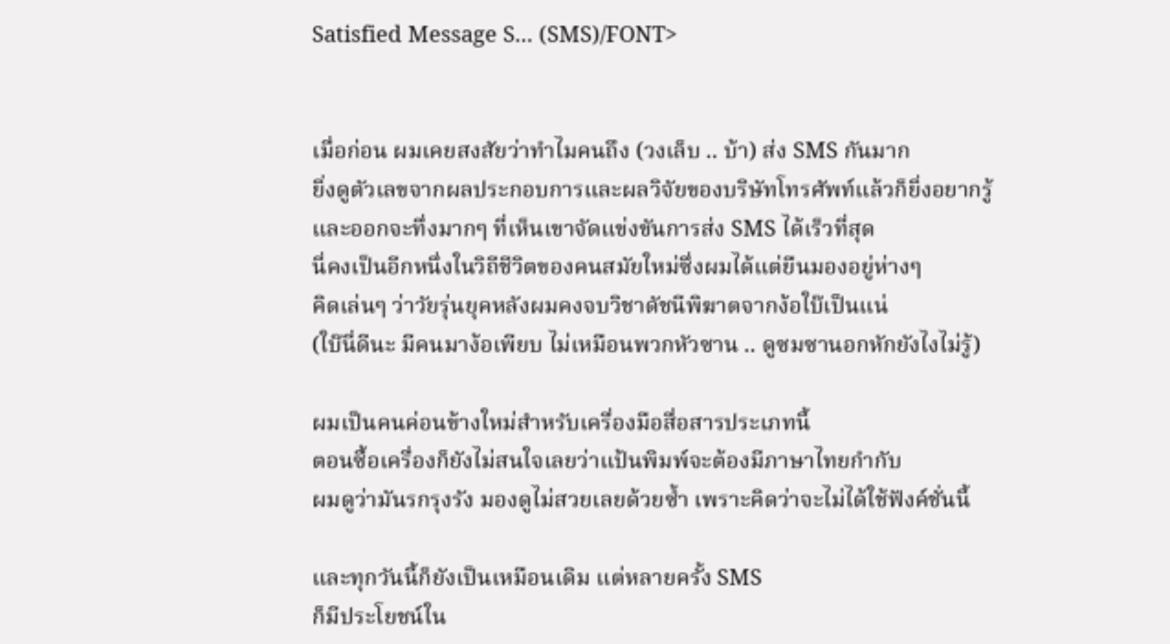Satisfied Message S... (SMS)/FONT>


เมื่อก่อน ผมเคยสงสัยว่าทำไมคนถึง (วงเล็บ .. บ้า) ส่ง SMS กันมาก
ยิ่งดูตัวเลขจากผลประกอบการและผลวิจัยของบริษัทโทรศัพท์แล้วก็ยิ่งอยากรู้
และออกจะทึ่งมากๆ ที่เห็นเขาจัดแข่งขันการส่ง SMS ได้เร็วที่สุด
นี่คงเป็นอีกหนึ่งในวิถีชีวิตของคนสมัยใหม่ซึ่งผมได้แต่ยืนมองอยู่ห่างๆ
คิดเล่นๆ ว่าวัยรุ่นยุคหลังผมคงจบวิชาดัชนีพิฆาตจากง้อใบ๊เป็นแน่
(ใบ๊นี่ดีนะ มีคนมาง้อเพียบ ไม่เหมือนพวกหัวซาน .. ดูซมซานอกหักยังไงไม่รู้)

ผมเป็นคนค่อนข้างใหม่สำหรับเครื่องมือสื่อสารประเภทนี้
ตอนซื้อเครื่องก็ยังไม่สนใจเลยว่าแป้นพิมพ์จะต้องมีภาษาไทยกำกับ
ผมดูว่ามันรกรุงรัง มองดูไม่สวยเลยด้วยซ้ำ เพราะคิดว่าจะไม่ได้ใช้ฟังค์ชั่นนี้

และทุกวันนี้ก็ยังเป็นเหมือนเดิม แต่หลายครั้ง SMS
ก็มีประโยชน์ใน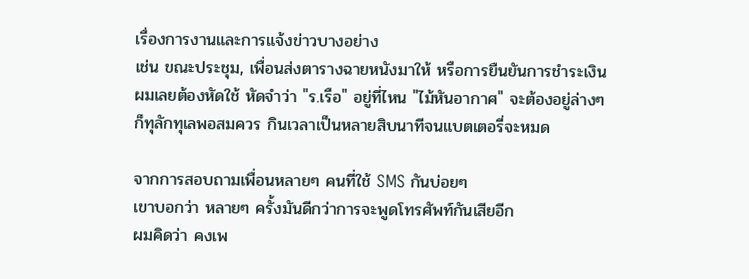เรื่องการงานและการแจ้งข่าวบางอย่าง
เช่น ขณะประชุม, เพื่อนส่งตารางฉายหนังมาให้ หรือการยืนยันการชำระเงิน
ผมเลยต้องหัดใช้ หัดจำว่า "ร.เรือ" อยู่ที่ไหน "ไม้หันอากาศ" จะต้องอยู่ล่างๆ
ก็ทุลักทุเลพอสมควร กินเวลาเป็นหลายสิบนาทีจนแบตเตอรี่จะหมด

จากการสอบถามเพื่อนหลายๆ คนที่ใช้ SMS กันบ่อยๆ
เขาบอกว่า หลายๆ ครั้งมันดีกว่าการจะพูดโทรศัพท์กันเสียอีก
ผมคิดว่า คงเพ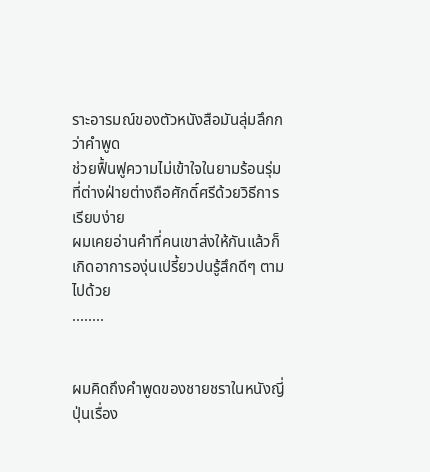ราะอารมณ์ของตัวหนังสือมันลุ่มลึกกว่าคำพูด
ช่วยฟื้นฟูความไม่เข้าใจในยามร้อนรุ่มที่ต่างฝ่ายต่างถือศักดิ์ศรีด้วยวิธีการเรียบง่าย
ผมเคยอ่านคำที่คนเขาส่งให้กันแล้วก็เกิดอาการองุ่นเปรี้ยวปนรู้สึกดีๆ ตามไปด้วย
........


ผมคิดถึงคำพูดของชายชราในหนังญี่ปุ่นเรื่อง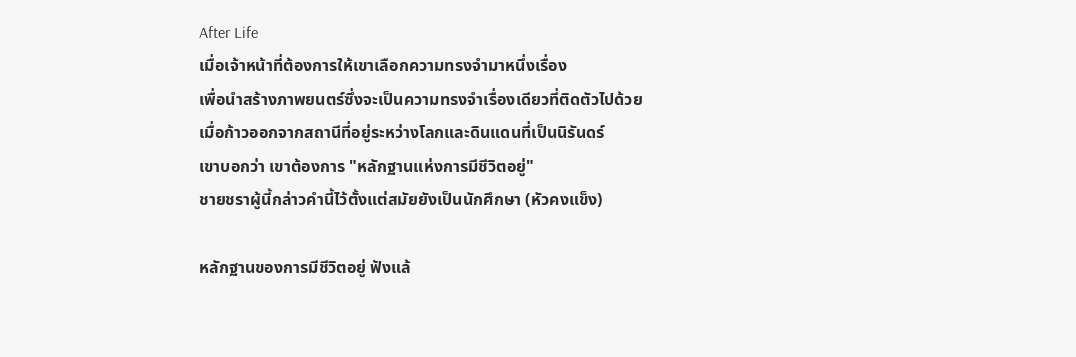After Life
เมื่อเจ้าหน้าที่ต้องการให้เขาเลือกความทรงจำมาหนึ่งเรื่อง
เพื่อนำสร้างภาพยนตร์ซึ่งจะเป็นความทรงจำเรื่องเดียวที่ติดตัวไปด้วย
เมื่อก้าวออกจากสถานีที่อยู่ระหว่างโลกและดินแดนที่เป็นนิรันดร์
เขาบอกว่า เขาต้องการ "หลักฐานแห่งการมีชีวิตอยู่"
ชายชราผู้นี้กล่าวคำนี้ไว้ตั้งแต่สมัยยังเป็นนักศึกษา (หัวคงแข็ง)

หลักฐานของการมีชีวิตอยู่ ฟังแล้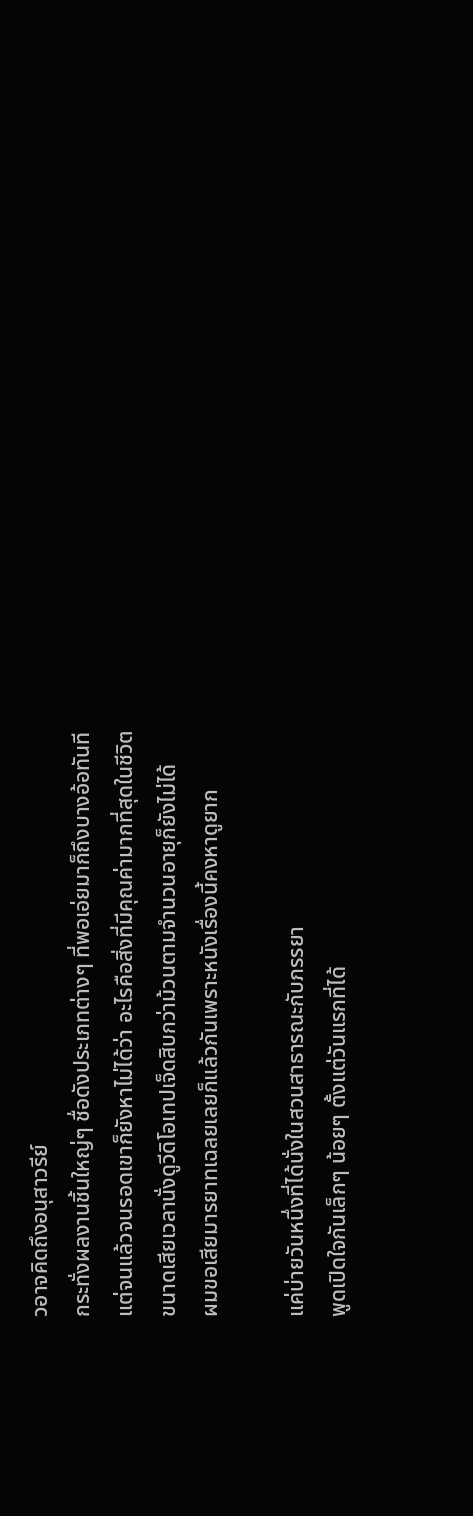วอาจคิดถึงอนุสาวรีย์
กระทั่งผลงานชิ้นใหญ่ๆ ชื่อดังประเภทต่างๆ ที่พอเอ่ยมาก็ถึงบางอ้อทันที
แต่จนแล้วจนรอดเขาก็ยังหาไม่ได้ว่า อะไรคือสิ่งที่มีคุณค่ามากที่สุดในชีวิต
ขนาดเสียเวลานั่งดูวีดิโอเทปเจ็ดสิบกว่าม้วนตามจำนวนอายุก็ยังไม่ได้
ผมขอเสียมารยาทเฉลยเลยก็แล้วกันเพราะหนังเรื่องนี้คงหาดูยาก

แค่บ่ายวันหนึ่งที่ได้นั่งในสวนสาธารณะกับภรรยา
พูดเปิดใจกันเล็กๆ น้อยๆ ตั้งแต่วันแรกที่ได้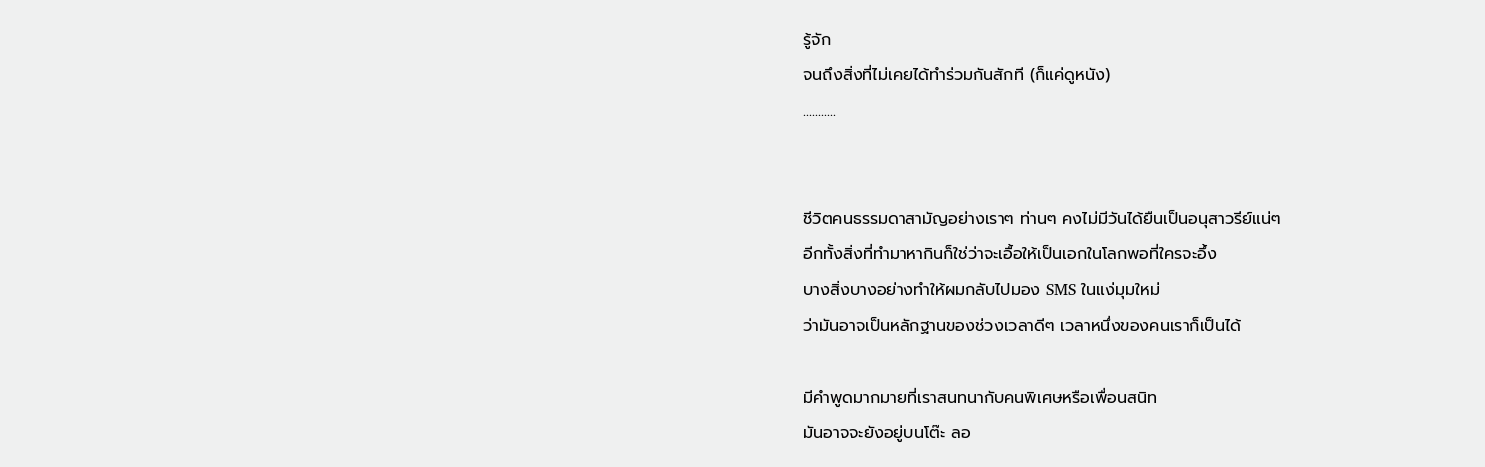รู้จัก
จนถึงสิ่งที่ไม่เคยได้ทำร่วมกันสักที (ก็แค่ดูหนัง)
...........


ชีวิตคนธรรมดาสามัญอย่างเราๆ ท่านๆ คงไม่มีวันได้ยืนเป็นอนุสาวรีย์แน่ๆ
อีกทั้งสิ่งที่ทำมาหากินก็ใช่ว่าจะเอื้อให้เป็นเอกในโลกพอที่ใครจะอึ้ง
บางสิ่งบางอย่างทำให้ผมกลับไปมอง SMS ในแง่มุมใหม่
ว่ามันอาจเป็นหลักฐานของช่วงเวลาดีๆ เวลาหนึ่งของคนเราก็เป็นได้

มีคำพูดมากมายที่เราสนทนากับคนพิเศษหรือเพื่อนสนิท
มันอาจจะยังอยู่บนโต๊ะ ลอ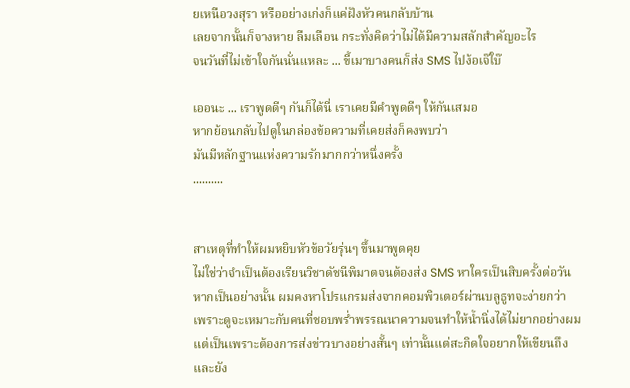ยเหนือวงสุรา หรืออย่างเก่งก็แค่ฝังหัวคนกลับบ้าน
เลยจากนั้นก็จางหาย ลืมเลือน กระทั่งคิดว่าไม่ได้มีความสลักสำคัญอะไร
จนวันที่ไม่เข้าใจกันนั่นแหละ ... ขี้เมาบางคนก็ส่ง SMS ไปง้อเจ๊ใบ๊

เออนะ ... เราพูดดีๆ กันก็ได้นี่ เราเคยมีคำพูดดีๆ ให้กันเสมอ
หากย้อนกลับไปดูในกล่องข้อความที่เคยส่งก็คงพบว่า
มันมีหลักฐานแห่งความรักมากกว่าหนึ่งครั้ง
..........


สาเหตุที่ทำให้ผมหยิบหัวข้อวัยรุ่นๆ ขึ้นมาพูดคุย
ไม่ใช่ว่าจำเป็นต้องเรียนวิชาดัชนีพิมาตจนต้องส่ง SMS หาใครเป็นสิบครั้งต่อวัน
หากเป็นอย่างนั้น ผมคงหาโปรแกรมส่งจากคอมพิวเตอร์ผ่านบลูธูทจะง่ายกว่า
เพราะดูจะเหมาะกับคนที่ชอบพร่ำพรรณนาความจนทำให้น้ำนิ่งได้ไม่ยากอย่างผม
แต่เป็นเพราะต้องการส่งข่าวบางอย่างสั้นๆ เท่านั้นแต่สะกิดใจอยากให้เขียนถึง
และยัง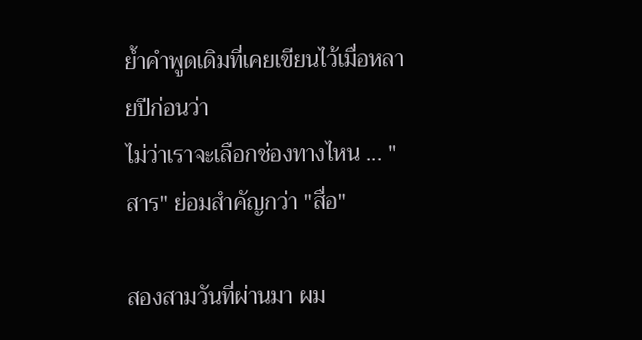ย้ำคำพูดเดิมที่เคยเขียนไว้เมื่อหลายปีก่อนว่า
ไม่ว่าเราจะเลือกช่องทางไหน ... "สาร" ย่อมสำคัญกว่า "สื่อ"

สองสามวันที่ผ่านมา ผม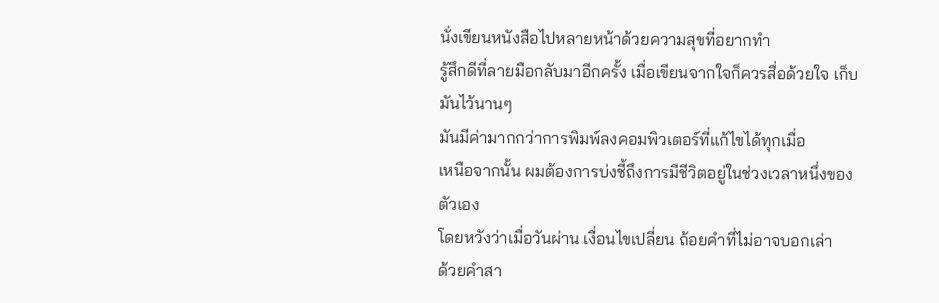นั่งเขียนหนังสือไปหลายหน้าด้วยความสุขที่อยากทำ
รู้สึกดีที่ลายมือกลับมาอีกครั้ง เมื่อเขียนจากใจก็ควรสื่อด้วยใจ เก็บมันไว้นานๆ
มันมีค่ามากกว่าการพิมพ์ลงคอมพิวเตอร์ที่แก้ไขได้ทุกเมื่อ
เหนือจากนั้น ผมต้องการบ่งชี้ถึงการมีชีวิตอยู่ในช่วงเวลาหนึ่งของตัวเอง
โดยหวังว่าเมื่อวันผ่าน เงื่อนไขเปลี่ยน ถ้อยคำที่ไม่อาจบอกเล่า
ด้วยคำสา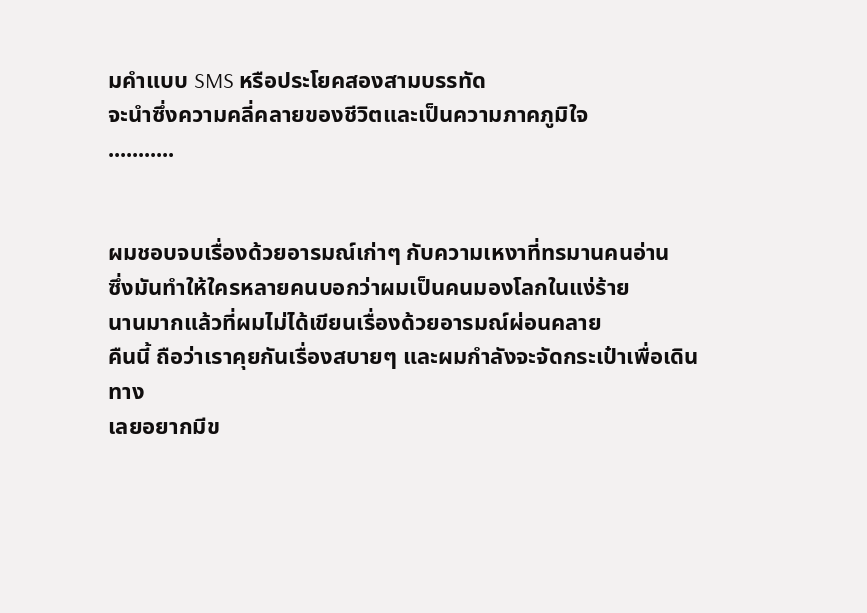มคำแบบ SMS หรือประโยคสองสามบรรทัด
จะนำซึ่งความคลี่คลายของชีวิตและเป็นความภาคภูมิใจ
...........


ผมชอบจบเรื่องด้วยอารมณ์เก่าๆ กับความเหงาที่ทรมานคนอ่าน
ซึ่งมันทำให้ใครหลายคนบอกว่าผมเป็นคนมองโลกในแง่ร้าย
นานมากแล้วที่ผมไม่ได้เขียนเรื่องด้วยอารมณ์ผ่อนคลาย
คืนนี้ ถือว่าเราคุยกันเรื่องสบายๆ และผมกำลังจะจัดกระเป๋าเพื่อเดินทาง
เลยอยากมีข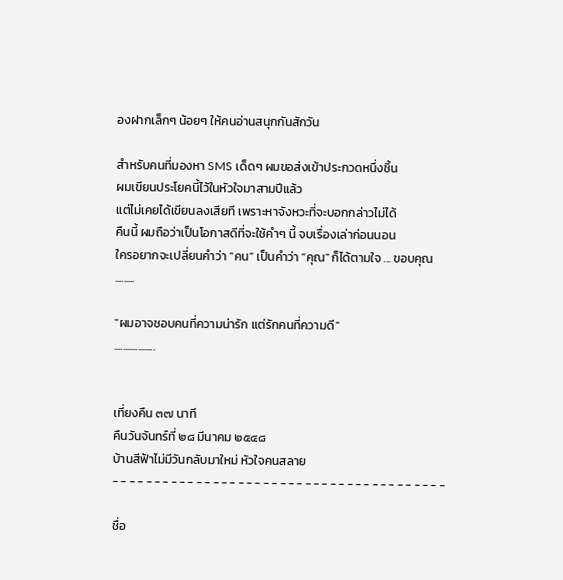องฝากเล็กๆ น้อยๆ ให้คนอ่านสนุกกันสักวัน

สำหรับคนที่มองหา SMS เด็ดๆ ผมขอส่งเข้าประกวดหนึ่งชิ้น
ผมเขียนประโยคนี้ไว้ในหัวใจมาสามปีแล้ว
แต่ไม่เคยได้เขียนลงเสียที เพราะหาจังหวะที่จะบอกกล่าวไม่ได้
คืนนี้ ผมถือว่าเป็นโอกาสดีที่จะใช้คำๆ นี้ จบเรื่องเล่าก่อนนอน
ใครอยากจะเปลี่ยนคำว่า "คน" เป็นคำว่า "คุณ" ก็ได้ตามใจ ... ขอบคุณ
.........

"ผมอาจชอบคนที่ความน่ารัก แต่รักคนที่ความดี"
...................


เที่ยงคืน ๓๗ นาที
คืนวันจันทร์ที่ ๒๘ มีนาคม ๒๕๔๘
บ้านสีฟ้าไม่มีวันกลับมาใหม่ หัวใจคนสลาย
- - - - - - - - - - - - - - - - - - - - - - - - - - - - - - - - - - - - - - - -

ชื่อ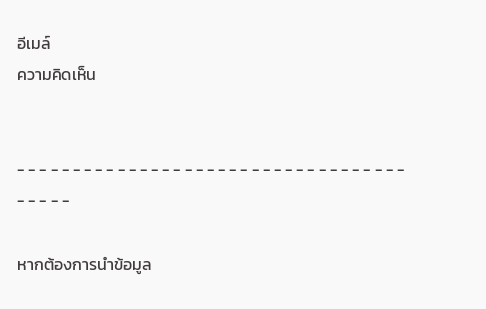อีเมล์
ความคิดเห็น


- - - - - - - - - - - - - - - - - - - - - - - - - - - - - - - - - - - - - - - -

หากต้องการนำข้อมูล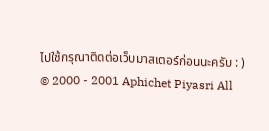ไปใช้กรุณาติดต่อเว็บมาสเตอร์ก่อนนะครับ : )
© 2000 - 2001 Aphichet Piyasri All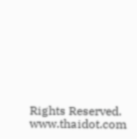Rights Reserved.
www.thaidot.com